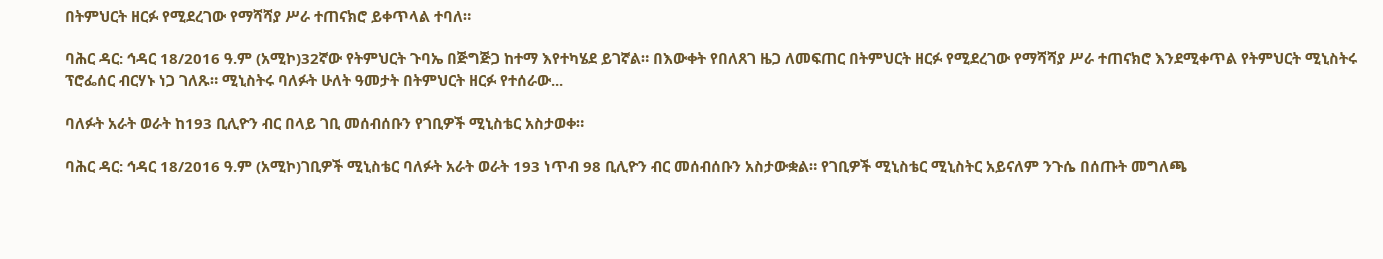በትምህርት ዘርፉ የሚደረገው የማሻሻያ ሥራ ተጠናክሮ ይቀጥላል ተባለ።

ባሕር ዳር: ኅዳር 18/2016 ዓ.ም (አሚኮ)32ኛው የትምህርት ጉባኤ በጅግጅጋ ከተማ እየተካሄደ ይገኛል። በእውቀት የበለጸገ ዜጋ ለመፍጠር በትምህርት ዘርፉ የሚደረገው የማሻሻያ ሥራ ተጠናክሮ እንደሚቀጥል የትምህርት ሚኒስትሩ ፕሮፌሰር ብርሃኑ ነጋ ገለጹ። ሚኒስትሩ ባለፉት ሁለት ዓመታት በትምህርት ዘርፉ የተሰራው...

ባለፉት አራት ወራት ከ193 ቢሊዮን ብር በላይ ገቢ መሰብሰቡን የገቢዎች ሚኒስቴር አስታወቀ።

ባሕር ዳር: ኅዳር 18/2016 ዓ.ም (አሚኮ)ገቢዎች ሚኒስቴር ባለፉት አራት ወራት 193 ነጥብ 98 ቢሊዮን ብር መሰብሰቡን አስታውቋል። የገቢዎች ሚኒስቴር ሚኒስትር አይናለም ንጉሴ በሰጡት መግለጫ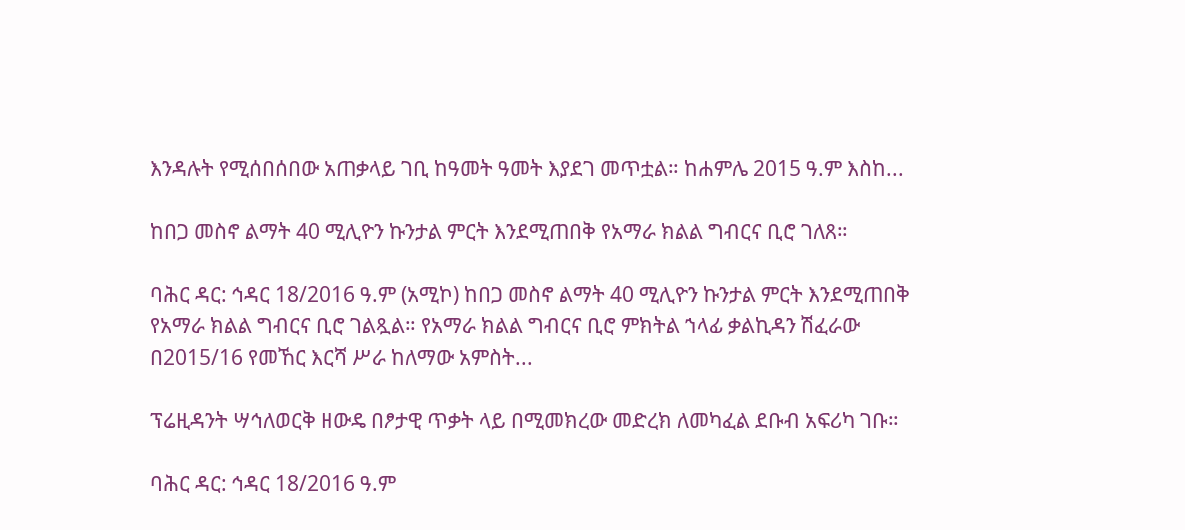እንዳሉት የሚሰበሰበው አጠቃላይ ገቢ ከዓመት ዓመት እያደገ መጥቷል። ከሐምሌ 2015 ዓ.ም እስከ...

ከበጋ መስኖ ልማት 40 ሚሊዮን ኩንታል ምርት እንደሚጠበቅ የአማራ ክልል ግብርና ቢሮ ገለጸ።

ባሕር ዳር: ኅዳር 18/2016 ዓ.ም (አሚኮ) ከበጋ መስኖ ልማት 40 ሚሊዮን ኩንታል ምርት እንደሚጠበቅ የአማራ ክልል ግብርና ቢሮ ገልጿል። የአማራ ክልል ግብርና ቢሮ ምክትል ኀላፊ ቃልኪዳን ሽፈራው በ2015/16 የመኸር እርሻ ሥራ ከለማው አምስት...

ፕሬዚዳንት ሣኅለወርቅ ዘውዴ በፆታዊ ጥቃት ላይ በሚመክረው መድረክ ለመካፈል ደቡብ አፍሪካ ገቡ።

ባሕር ዳር: ኅዳር 18/2016 ዓ.ም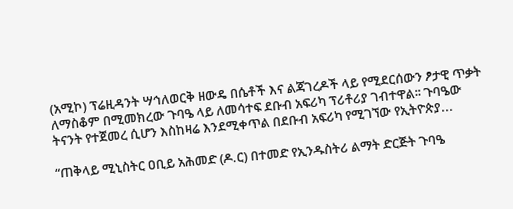(አሚኮ) ፕሬዚዳንት ሣኅለወርቅ ዘውዴ በሴቶች እና ልጃገረዶች ላይ የሚደርሰውን ፆታዊ ጥቃት ለማስቆም በሚመክረው ጉባዔ ላይ ለመሳተፍ ደቡብ አፍሪካ ፕሪቶሪያ ገብተዋል፡፡ ጉባዔው ትናንት የተጀመረ ሲሆን እስከዛሬ እንደሚቀጥል በደቡብ አፍሪካ የሚገኘው የኢትዮጵያ...

“ጠቅላይ ሚኒስትር ዐቢይ አሕመድ (ዶ.ር) በተመድ የኢንዱስትሪ ልማት ድርጅት ጉባዔ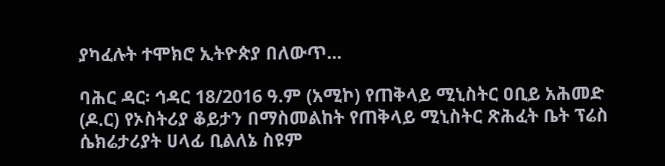ያካፈሉት ተሞክሮ ኢትዮጵያ በለውጥ...

ባሕር ዳር፡ ኅዳር 18/2016 ዓ.ም (አሚኮ) የጠቅላይ ሚኒስትር ዐቢይ አሕመድ (ዶ.ር) የኦስትሪያ ቆይታን በማስመልከት የጠቅላይ ሚኒስትር ጽሕፈት ቤት ፕሬስ ሴክሬታሪያት ሀላፊ ቢልለኔ ስዩም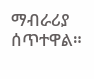ማብራሪያ ሰጥተዋል።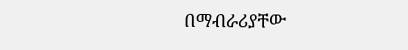በማብራሪያቸው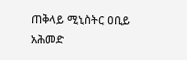ጠቅላይ ሚኒስትር ዐቢይ አሕመድ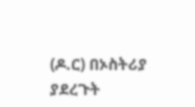(ዶ.ር) በኦስትሪያ ያደረጉት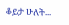ቆይታ ሁለት...